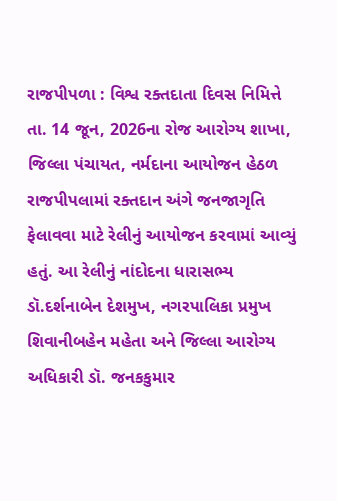રાજપીપળા : વિશ્વ રક્તદાતા દિવસ નિમિત્તે તા. 14 જૂન, 2026ના રોજ આરોગ્ય શાખા, જિલ્લા પંચાયત, નર્મદાના આયોજન હેઠળ રાજપીપલામાં રક્તદાન અંગે જનજાગૃતિ ફેલાવવા માટે રેલીનું આયોજન કરવામાં આવ્યું હતું. આ રેલીનું નાંદોદના ધારાસભ્ય ડૉ.દર્શનાબેન દેશમુખ, નગરપાલિકા પ્રમુખ શિવાનીબહેન મહેતા અને જિલ્લા આરોગ્ય અધિકારી ડૉ. જનકકુમાર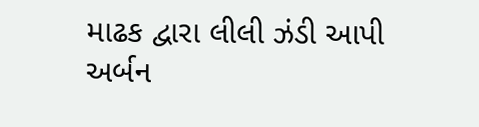માઢક દ્વારા લીલી ઝંડી આપી અર્બન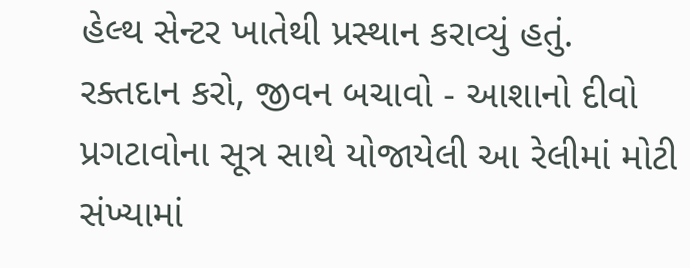હેલ્થ સેન્ટર ખાતેથી પ્રસ્થાન કરાવ્યું હતું. રક્તદાન કરો, જીવન બચાવો - આશાનો દીવો પ્રગટાવોના સૂત્ર સાથે યોજાયેલી આ રેલીમાં મોટી સંખ્યામાં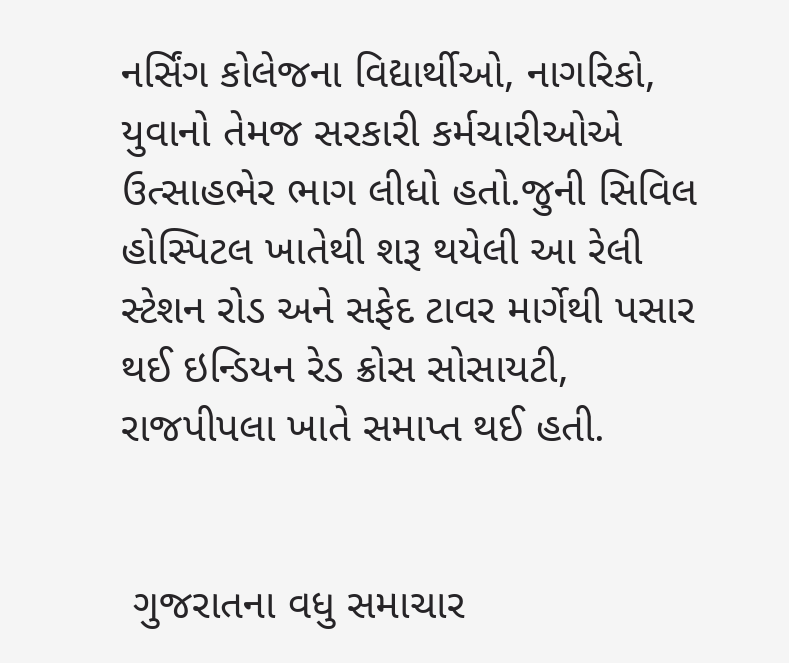નર્સિંગ કોલેજના વિદ્યાર્થીઓ, નાગરિકો, યુવાનો તેમજ સરકારી કર્મચારીઓએ ઉત્સાહભેર ભાગ લીધો હતો.જુની સિવિલ હોસ્પિટલ ખાતેથી શરૂ થયેલી આ રેલી સ્ટેશન રોડ અને સફેદ ટાવર માર્ગેથી પસાર થઈ ઇન્ડિયન રેડ ક્રોસ સોસાયટી, રાજપીપલા ખાતે સમાપ્ત થઈ હતી.


 ગુજરાતના વધુ સમાચાર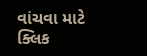વાંચવા માટે ક્લિક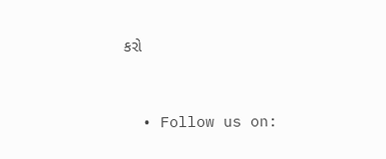કરો


  • Follow us on: